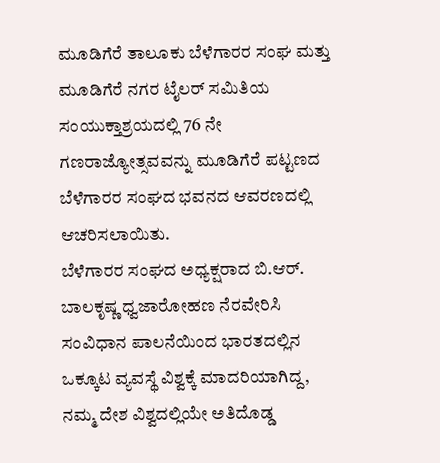ಮೂಡಿಗೆರೆ ತಾಲೂಕು ಬೆಳೆಗಾರರ ಸಂಘ ಮತ್ತು ಮೂಡಿಗೆರೆ ನಗರ ಟೈಲರ್ ಸಮಿತಿಯ ಸಂಯುಕ್ತಾಶ್ರಯದಲ್ಲಿ 76 ನೇ ಗಣರಾಜ್ಯೋತ್ಸವವನ್ನು ಮೂಡಿಗೆರೆ ಪಟ್ಟಣದ ಬೆಳೆಗಾರರ ಸಂಘದ ಭವನದ ಆವರಣದಲ್ಲಿ ಆಚರಿಸಲಾಯಿತು.
ಬೆಳೆಗಾರರ ಸಂಘದ ಅಧ್ಯಕ್ಷರಾದ ಬಿ.ಆರ್. ಬಾಲಕೃಷ್ಣ ಧ್ವಜಾರೋಹಣ ನೆರವೇರಿಸಿ ಸಂವಿಧಾನ ಪಾಲನೆಯಿಂದ ಭಾರತದಲ್ಲಿನ ಒಕ್ಕೂಟ ವ್ಯವಸ್ಥೆ ವಿಶ್ವಕ್ಕೆ ಮಾದರಿಯಾಗಿದ್ದ, ನಮ್ಮ ದೇಶ ವಿಶ್ವದಲ್ಲಿಯೇ ಅತಿದೊಡ್ಡ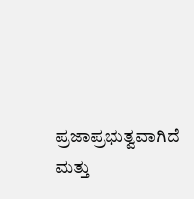ಪ್ರಜಾಪ್ರಭುತ್ವವಾಗಿದೆ ಮತ್ತು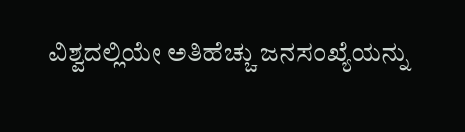ವಿಶ್ವದಲ್ಲಿಯೇ ಅತಿಹೆಚ್ಚು ಜನಸಂಖ್ಯೆಯನ್ನು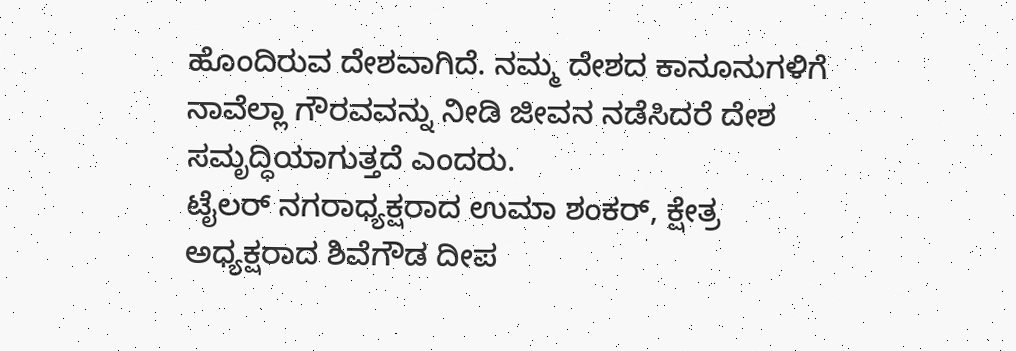ಹೊಂದಿರುವ ದೇಶವಾಗಿದೆ. ನಮ್ಮ ದೇಶದ ಕಾನೂನುಗಳಿಗೆ ನಾವೆಲ್ಲಾ ಗೌರವವನ್ನು ನೀಡಿ ಜೀವನ ನಡೆಸಿದರೆ ದೇಶ ಸಮೃದ್ಧಿಯಾಗುತ್ತದೆ ಎಂದರು.
ಟೈಲರ್ ನಗರಾಧ್ಯಕ್ಷರಾದ ಉಮಾ ಶಂಕರ್, ಕ್ಷೇತ್ರ ಅಧ್ಯಕ್ಷರಾದ ಶಿವೆಗೌಡ ದೀಪ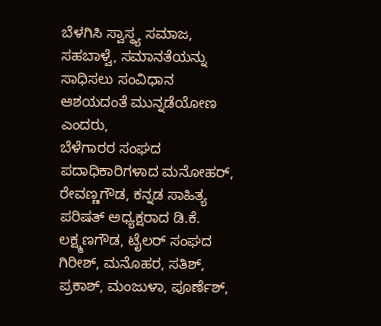ಬೆಳಗಿಸಿ ಸ್ವಾಸ್ಥ್ಯ ಸಮಾಜ, ಸಹಬಾಳ್ವೆ, ಸಮಾನತೆಯನ್ನು ಸಾಧಿಸಲು ಸಂವಿಧಾನ ಆಶಯದಂತೆ ಮುನ್ನಡೆಯೋಣ ಎಂದರು,
ಬೆಳೆಗಾರರ ಸಂಘದ ಪದಾಧಿಕಾರಿಗಳಾದ ಮನೋಹರ್, ರೇವಣ್ಣಗೌಡ, ಕನ್ನಡ ಸಾಹಿತ್ಯ ಪರಿಷತ್ ಅಧ್ಯಕ್ಷರಾದ ಡಿ.ಕೆ. ಲಕ್ಷ್ಮಣಗೌಡ, ಟೈಲರ್ ಸಂಘದ ಗಿರೀಶ್, ಮನೊಹರ, ಸತಿಶ್, ಪ್ರಕಾಶ್, ಮಂಜುಳಾ, ಪೂರ್ಣೆಶ್,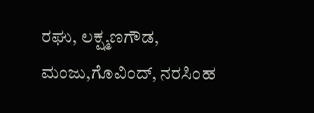ರಘು, ಲಕ್ಷ್ಮಣಗೌಡ, ಮಂಜು,ಗೊವಿಂದ್, ನರಸಿಂಹ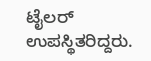ಟೈಲರ್ ಉಪಸ್ಥಿತರಿದ್ದರು.